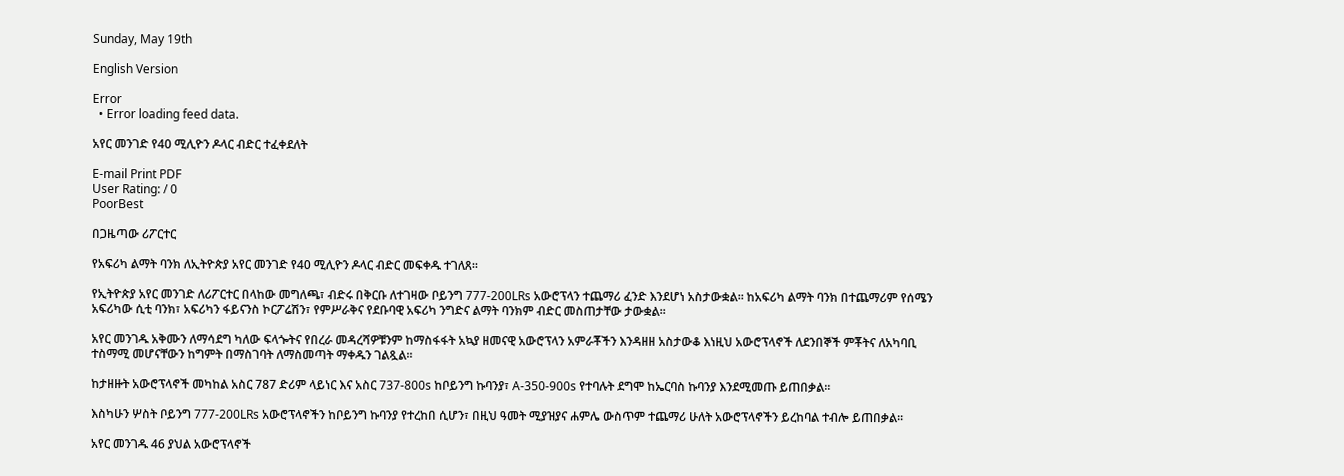Sunday, May 19th

English Version

Error
  • Error loading feed data.

አየር መንገድ የ40 ሚሊዮን ዶላር ብድር ተፈቀደለት

E-mail Print PDF
User Rating: / 0
PoorBest

በጋዜጣው ሪፖርተር

የአፍሪካ ልማት ባንክ ለኢትዮጵያ አየር መንገድ የ40 ሚሊዮን ዶላር ብድር መፍቀዱ ተገለጸ፡፡

የኢትዮጵያ አየር መንገድ ለሪፖርተር በላከው መግለጫ፣ ብድሩ በቅርቡ ለተገዛው ቦይንግ 777-200LRs አውሮፕላን ተጨማሪ ፈንድ እንደሆነ አስታውቋል፡፡ ከአፍሪካ ልማት ባንክ በተጨማሪም የሰሜን አፍሪካው ሲቲ ባንክ፣ አፍሪካን ፋይናንስ ኮርፖሬሽን፣ የምሥራቅና የደቡባዊ አፍሪካ ንግድና ልማት ባንክም ብድር መስጠታቸው ታውቋል፡፡

አየር መንገዱ አቅሙን ለማሳደግ ካለው ፍላጐትና የበረራ መዳረሻዎቹንም ከማስፋፋት አኳያ ዘመናዊ አውሮፕላን አምራቾችን እንዳዘዘ አስታውቆ እነዚህ አውሮፕላኖች ለደንበኞች ምቾትና ለአካባቢ ተስማሚ መሆናቸውን ከግምት በማስገባት ለማስመጣት ማቀዱን ገልጿል፡፡

ከታዘዙት አውሮፕላኖች መካከል አስር 787 ድሪም ላይነር እና አስር 737-800s ከቦይንግ ኩባንያ፣ A-350-900s የተባሉት ደግሞ ከኤርባስ ኩባንያ እንደሚመጡ ይጠበቃል፡፡

እስካሁን ሦስት ቦይንግ 777-200LRs አውሮፕላኖችን ከቦይንግ ኩባንያ የተረከበ ሲሆን፣ በዚህ ዓመት ሚያዝያና ሐምሌ ውስጥም ተጨማሪ ሁለት አውሮፕላኖችን ይረከባል ተብሎ ይጠበቃል፡፡

አየር መንገዱ 46 ያህል አውሮፕላኖች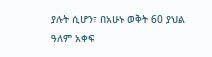ያሉት ሲሆን፣ በአሁኑ ወቅት 60 ያህል ዓለም አቀፍ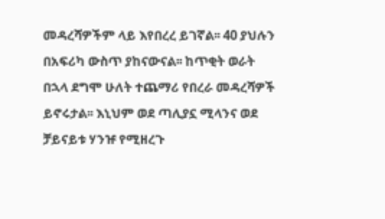መዳረሻዎችም ላይ እየበረረ ይገኛል፡፡ 40 ያህሉን በአፍሪካ ውስጥ ያከናውናል፡፡ ከጥቂት ወራት በኋላ ደግሞ ሁለት ተጨማሪ የበረራ መዳረሻዎች ይኖሩታል፡፡ እኒህም ወደ ጣሊያኗ ሚላንና ወደ ቻይናይቱ ሃንዡ የሚዘረጉ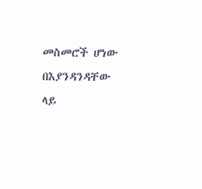መስመሮች ሆነው በእያንዳንዳቸው ላይ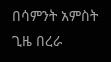በሳምንት አምስት ጊዜ በረራ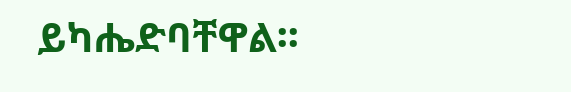ይካሔድባቸዋል፡፡